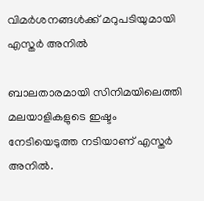വിമര്‍ശനങ്ങൾക്ക് മറുപടിയുമായി എസ്തര്‍ അനില്‍

ബാലതാരമായി സിനിമയിലെത്തി മലയാളികളുടെ ഇഷ്ടം നേടിയെടുത്ത നടിയാണ് എസ്തര്‍ അനില്‍.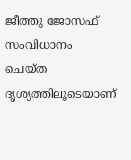ജീത്തു ജോസഫ് സംവിധാനം ചെയ്ത ദൃശ്യത്തിലൂടെയാണ്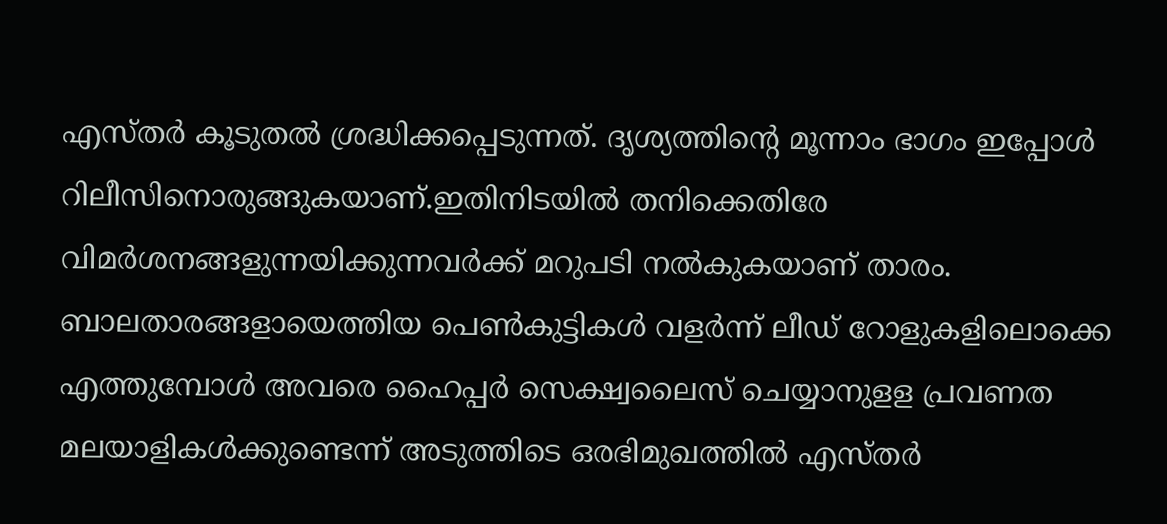എസ്തര്‍ കൂടുതല്‍ ശ്രദ്ധിക്കപ്പെടുന്നത്. ദൃശ്യത്തിന്‍റെ മൂന്നാം ഭാഗം ഇപ്പോള്‍ റിലീസിനൊരുങ്ങുകയാണ്.ഇതിനിടയില്‍ തനിക്കെതിരേ വിമര്‍ശനങ്ങളുന്നയിക്കുന്നവര്‍ക്ക് മറുപടി നല്‍കുകയാണ് താരം. ബാലതാരങ്ങളായെത്തിയ പെണ്‍കുട്ടികള്‍ വളര്‍ന്ന് ലീഡ് റോളുകളിലൊക്കെ എത്തുമ്പോള്‍ അവരെ ഹൈപ്പര്‍ സെക്ഷ്വലൈസ് ചെയ്യാനുളള പ്രവണത മലയാളികള്‍ക്കുണ്ടെന്ന് അടുത്തിടെ ഒരഭിമുഖത്തില്‍ എസ്തര്‍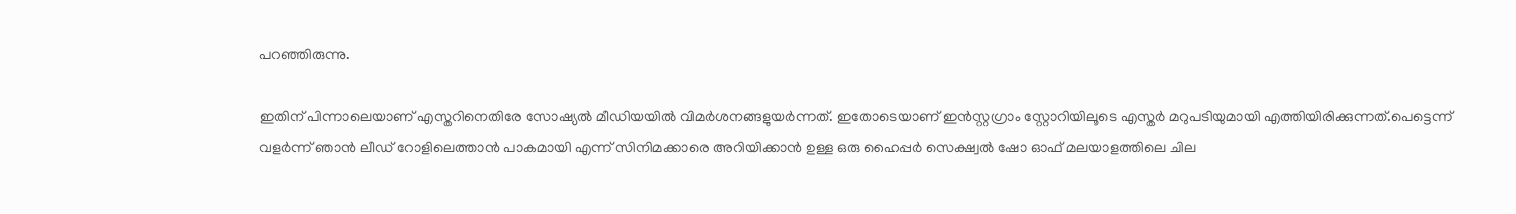പറഞ്ഞിരുന്നു.

ഇതിന് പിന്നാലെയാണ് എസ്തറിനെതിരേ സോഷ്യല്‍ മീഡിയയില്‍ വിമര്‍ശനങ്ങളുയര്‍ന്നത്. ഇതോടെയാണ് ഇന്‍സ്റ്റഗ്രാം സ്റ്റോറിയിലൂടെ എസ്തര്‍ മറുപടിയുമായി എത്തിയിരിക്കുന്നത്.പെട്ടെന്ന് വളർന്ന് ഞാൻ ലീഡ് റോളിലെത്താൻ പാകമായി എന്ന് സിനിമക്കാരെ അറിയിക്കാൻ ഉള്ള ഒരു ഹൈപ്പർ സെക്ഷ്വൽ ഷോ ഓഫ് മലയാളത്തിലെ ചില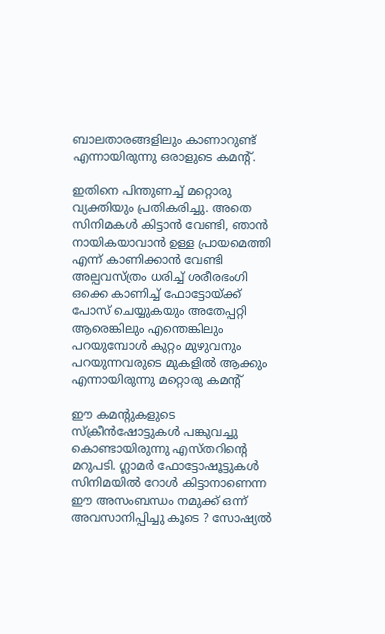ബാലതാരങ്ങളിലും കാണാറുണ്ട് എന്നായിരുന്നു ഒരാളുടെ കമന്‍റ്.

ഇതിനെ പിന്തുണച്ച് മറ്റൊരു വ്യക്തിയും പ്രതികരിച്ചു. അതെ സിനിമകൾ കിട്ടാൻ വേണ്ടി, ഞാൻ നായികയാവാൻ ഉള്ള പ്രായമെത്തി എന്ന് കാണിക്കാൻ വേണ്ടി അല്പവസ്ത്രം ധരിച്ച് ശരീരഭംഗി ഒക്കെ കാണിച്ച് ഫോട്ടോയ്ക്ക് പോസ് ചെയ്യുകയും അതേപ്പറ്റി ആരെങ്കിലും എന്തെങ്കിലും പറയുമ്പോൾ കുറ്റം മുഴുവനും പറയുന്നവരുടെ മുകളിൽ ആക്കും എന്നായിരുന്നു മറ്റൊരു കമന്‍റ്

ഈ കമന്‍റുകളു‌ടെ സ്ക്രീൻഷോ‌ട്ടുകൾ പങ്കുവച്ചു കൊണ്ടായിരുന്നു എസ്തറിന്‍റെ മറുപടി. ഗ്ലാമർ ഫോട്ടോഷൂട്ടുകൾ സിനിമയിൽ റോൾ കിട്ടാനാണെന്ന ഈ അസംബന്ധം നമുക്ക് ഒന്ന് അവസാനിപ്പിച്ചു കൂടെ ? സോഷ്യൽ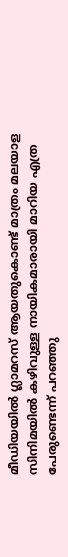മീഡിയയിൽ ഗ്ലാമറസ് ആയതുകൊണ്ട് മാത്രം മലയാള സിനിമയിൽ കഴിവുള്ള നായികമാരായി മാറിയ എത്ര പേരുണ്ടെന്ന് പറഞ്ഞു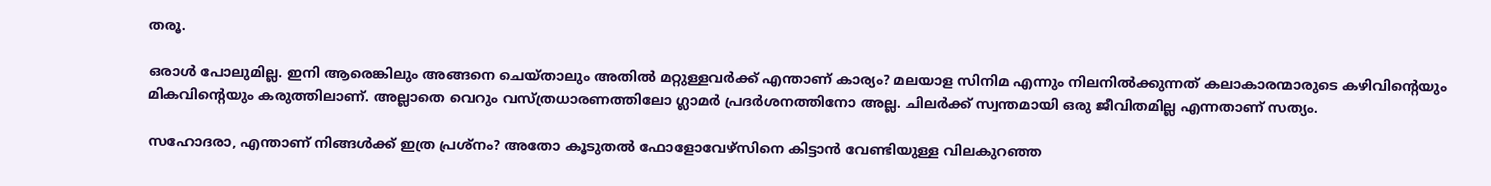തരൂ.

ഒരാൾ പോലുമില്ല. ഇനി ആരെങ്കിലും അങ്ങനെ ചെയ്താലും അതിൽ മറ്റുള്ളവർക്ക് എന്താണ് കാര്യം? മലയാള സിനിമ എന്നും നിലനിൽക്കുന്നത് കലാകാരന്മാരുടെ കഴിവിന്‍റെയും മികവിന്‍റെയും കരുത്തിലാണ്. അല്ലാതെ വെറും വസ്ത്രധാരണത്തിലോ ഗ്ലാമർ പ്രദർശനത്തിനോ അല്ല. ചിലർക്ക് സ്വന്തമായി ഒരു ജീവിതമില്ല എന്നതാണ് സത്യം.

സഹോദരാ, എന്താണ് നിങ്ങൾക്ക് ഇത്ര പ്രശ്നം? അതോ കൂടുതൽ ഫോളോവേഴ്സിനെ കിട്ടാൻ വേണ്ടിയുള്ള വിലകുറഞ്ഞ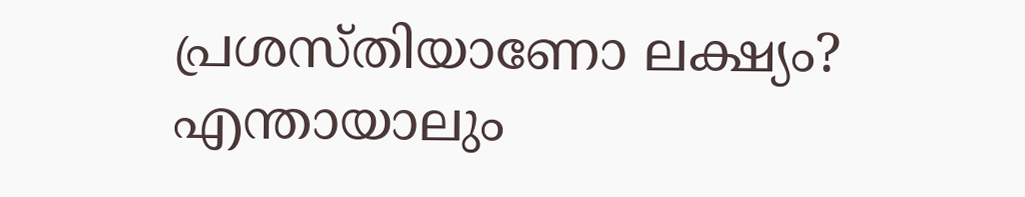പ്രശസ്തിയാണോ ലക്ഷ്യം? എന്തായാലും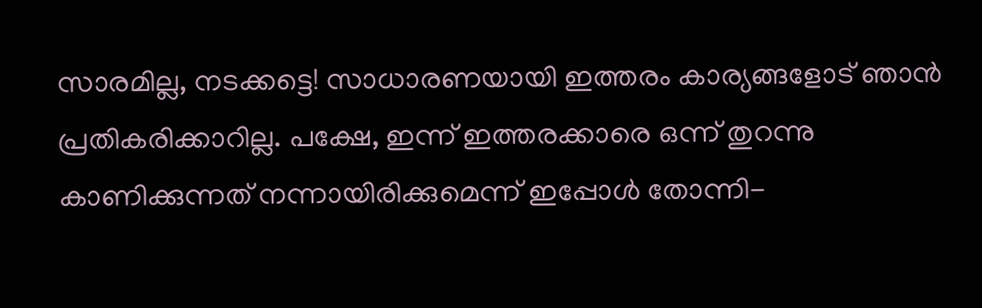സാരമില്ല, നടക്കട്ടെ! സാധാരണയായി ഇത്തരം കാര്യങ്ങളോട് ഞാൻ പ്രതികരിക്കാറില്ല. പക്ഷേ, ഇന്ന് ഇത്തരക്കാരെ ഒന്ന് തുറന്നു കാണിക്കുന്നത് നന്നായിരിക്കുമെന്ന് ഇപ്പോൾ തോന്നി-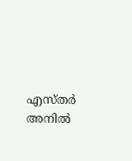എസ്തർ അനിൽ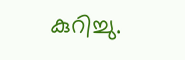കുറിച്ചു.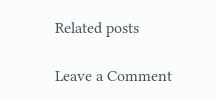Related posts

Leave a Comment